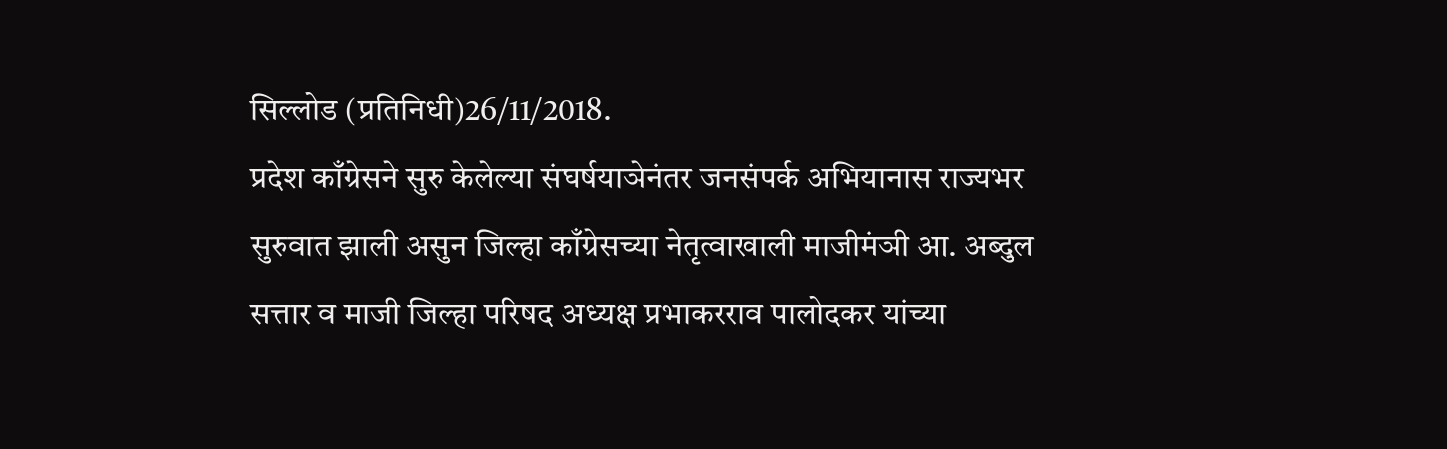सिल्लोड (प्रतिनिधी)26/11/2018.
प्रदेश काँग्रेसने सुरु केलेल्या संघर्षयाञेनंतर जनसंपर्क अभियानास राज्यभर सुरुवात झाली असुन जिल्हा काँग्रेसच्या नेतृत्वाखाली माजीमंञी आ. अब्दुल सत्तार व माजी जिल्हा परिषद अध्यक्ष प्रभाकरराव पालोदकर यांच्या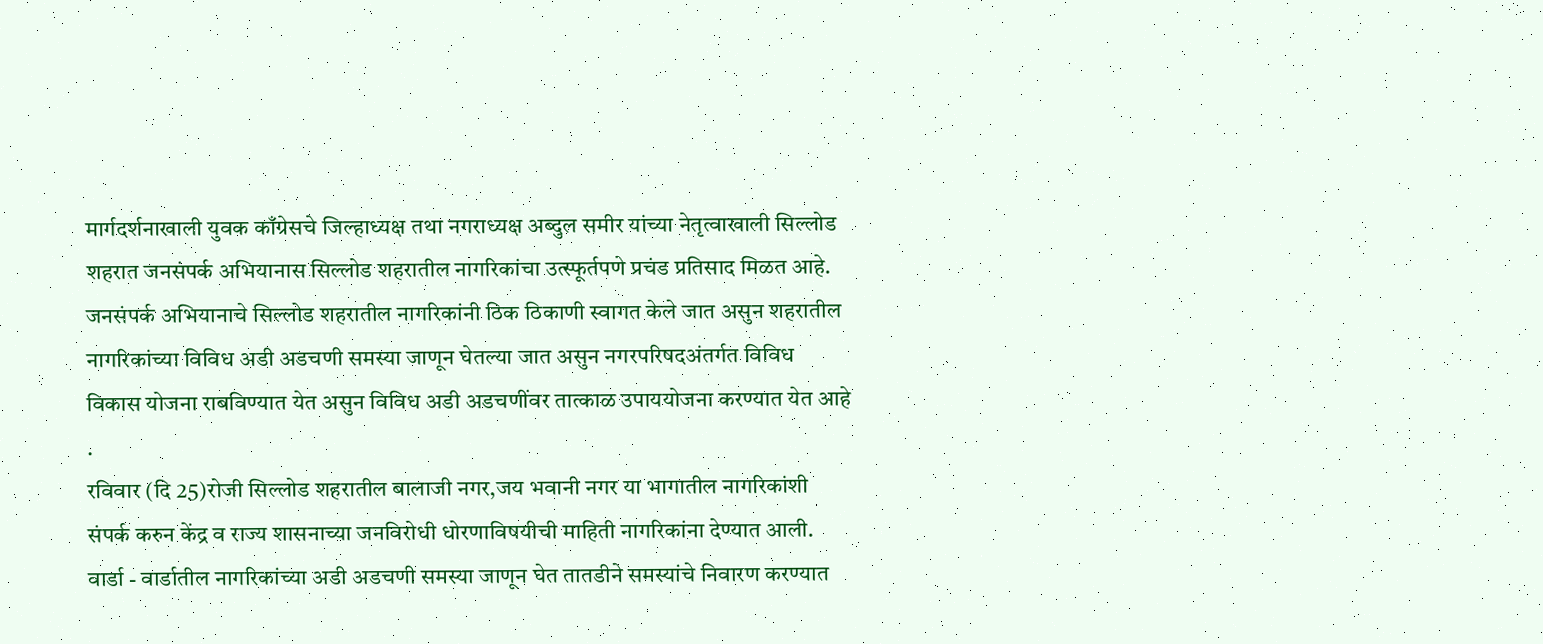मार्गदर्शनाखाली युवक काँग्रेसचे जिल्हाध्यक्ष तथा नगराध्यक्ष अब्दुल समीर यांच्या नेतृत्वाखाली सिल्लोड शहरात जनसंपर्क अभियानास सिल्लोड शहरातील नागरिकांचा उत्स्फूर्तपणे प्रचंड प्रतिसाद मिळत आहे. जनसंपर्क अभियानाचे सिल्लोड शहरातील नागरिकांनी ठिक ठिकाणी स्वागत केले जात असुन शहरातील नागरिकांच्या विविध अडी अडचणी समस्या जाणून घेतल्या जात असुन नगरपरिषदअंतर्गत विविध विकास योजना राबविण्यात येत असुन विविध अडी अडचणींवर तात्काळ उपाययोजना करण्यात येत आहे .
रविवार (दि 25)रोजी सिल्लोड शहरातील बालाजी नगर,जय भवानी नगर या भागातील नागरिकांशी संपर्क करुन केंद्र व राज्य शासनाच्या जनविरोधी धोरणाविषयीची माहिती नागरिकांना देण्यात आली. वार्डा - वार्डातील नागरिकांच्या अडी अडचणी समस्या जाणून घेत तातडीने समस्यांचे निवारण करण्यात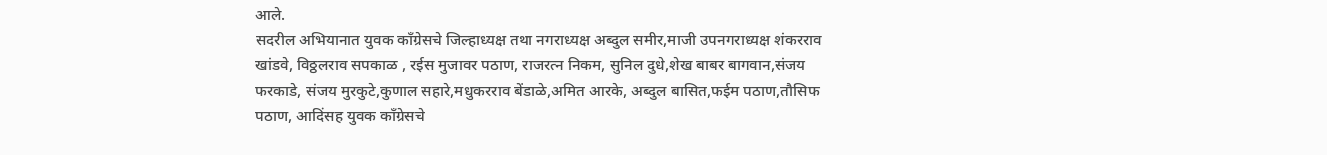आले.
सदरील अभियानात युवक काँग्रेसचे जिल्हाध्यक्ष तथा नगराध्यक्ष अब्दुल समीर,माजी उपनगराध्यक्ष शंकरराव खांडवे, विठ्ठलराव सपकाळ , रईस मुजावर पठाण, राजरत्न निकम, सुनिल दुधे,शेख बाबर बागवान,संजय फरकाडे, संजय मुरकुटे,कुणाल सहारे,मधुकरराव बेंडाळे,अमित आरके, अब्दुल बासित,फईम पठाण,तौसिफ पठाण, आदिंसह युवक काँग्रेसचे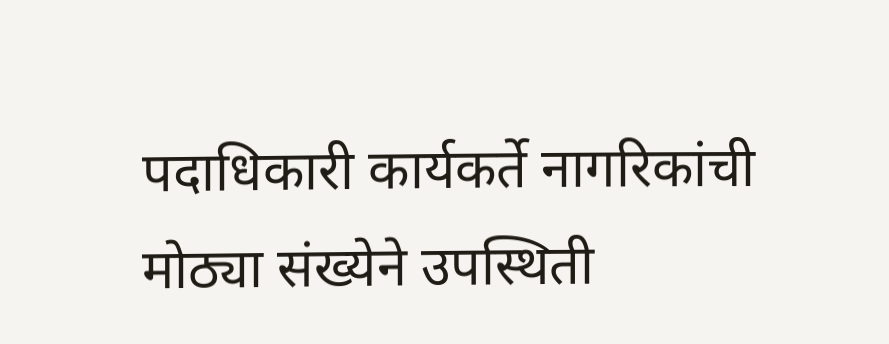पदाधिकारी कार्यकर्ते नागरिकांची मोठ्या संख्येने उपस्थिती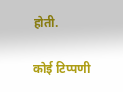होती.

कोई टिप्पणी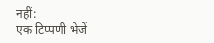नहीं:
एक टिप्पणी भेजें